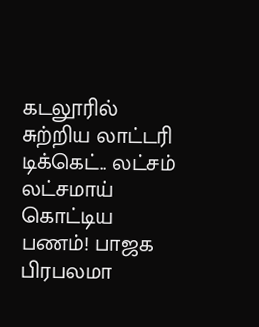கடலூரில் சுற்றிய லாட்டரி டிக்கெட்.. லட்சம் லட்சமாய் கொட்டிய பணம்! பாஜக பிரபலமா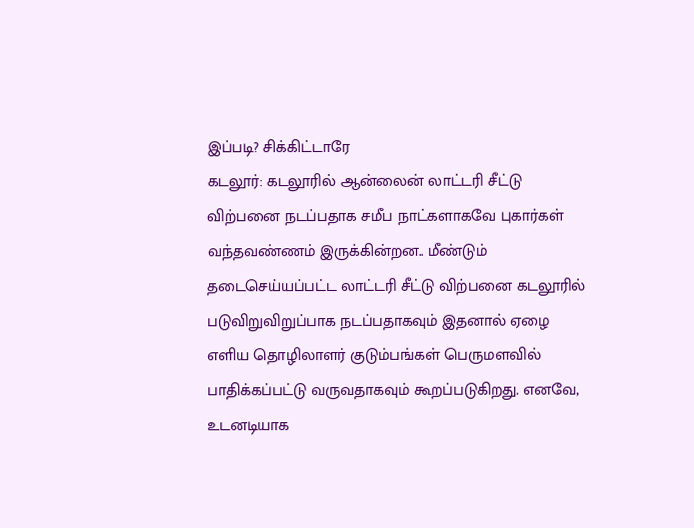இப்படி? சிக்கிட்டாரே
கடலூர்: கடலூரில் ஆன்லைன் லாட்டரி சீட்டு விற்பனை நடப்பதாக சமீப நாட்களாகவே புகார்கள் வந்தவண்ணம் இருக்கின்றன.. மீண்டும் தடைசெய்யப்பட்ட லாட்டரி சீட்டு விற்பனை கடலூரில் படுவிறுவிறுப்பாக நடப்பதாகவும் இதனால் ஏழை எளிய தொழிலாளர் குடும்பங்கள் பெருமளவில் பாதிக்கப்பட்டு வருவதாகவும் கூறப்படுகிறது. எனவே, உடனடியாக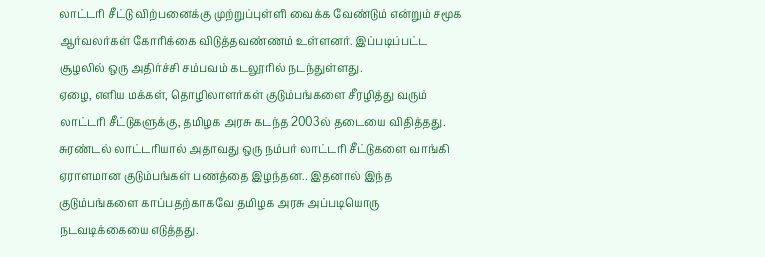லாட்டரி சீட்டு விற்பனைக்கு முற்றுப்புள்ளி வைக்க வேண்டும் என்றும் சமூக ஆர்வலர்கள் கோரிக்கை விடுத்தவண்ணம் உள்ளனர். இப்படிப்பட்ட சூழலில் ஒரு அதிர்ச்சி சம்பவம் கடலூரில் நடந்துள்ளது.
ஏழை, எளிய மக்கள், தொழிலாளர்கள் குடும்பங்களை சீரழித்து வரும் லாட்டரி சீட்டுகளுக்கு, தமிழக அரசு கடந்த 2003ல் தடையை விதித்தது. சுரண்டல் லாட்டரியால் அதாவது ஒரு நம்பர் லாட்டரி சீட்டுகளை வாங்கி ஏராளமான குடும்பங்கள் பணத்தை இழந்தன.. இதனால் இந்த குடும்பங்களை காப்பதற்காகவே தமிழக அரசு அப்படியொரு நடவடிக்கையை எடுத்தது.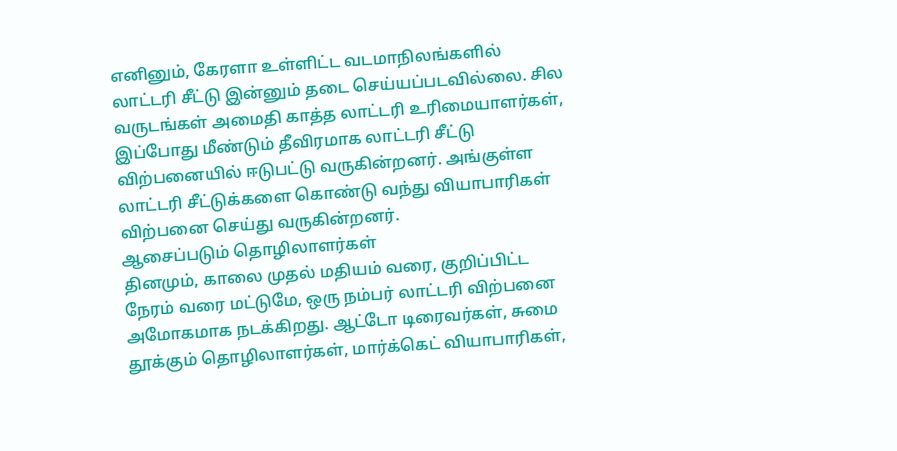எனினும், கேரளா உள்ளிட்ட வடமாநிலங்களில் லாட்டரி சீட்டு இன்னும் தடை செய்யப்படவில்லை. சில வருடங்கள் அமைதி காத்த லாட்டரி உரிமையாளர்கள், இப்போது மீண்டும் தீவிரமாக லாட்டரி சீட்டு விற்பனையில் ஈடுபட்டு வருகின்றனர். அங்குள்ள லாட்டரி சீட்டுக்களை கொண்டு வந்து வியாபாரிகள் விற்பனை செய்து வருகின்றனர்.
ஆசைப்படும் தொழிலாளர்கள்
தினமும், காலை முதல் மதியம் வரை, குறிப்பிட்ட நேரம் வரை மட்டுமே, ஒரு நம்பர் லாட்டரி விற்பனை அமோகமாக நடக்கிறது. ஆட்டோ டிரைவர்கள், சுமை தூக்கும் தொழிலாளர்கள், மார்க்கெட் வியாபாரிகள்,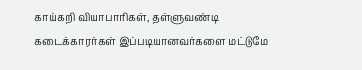காய்கறி வியாபாரிகள், தள்ளுவண்டி கடைக்காரர்கள் இப்படியானவர்களை மட்டுமே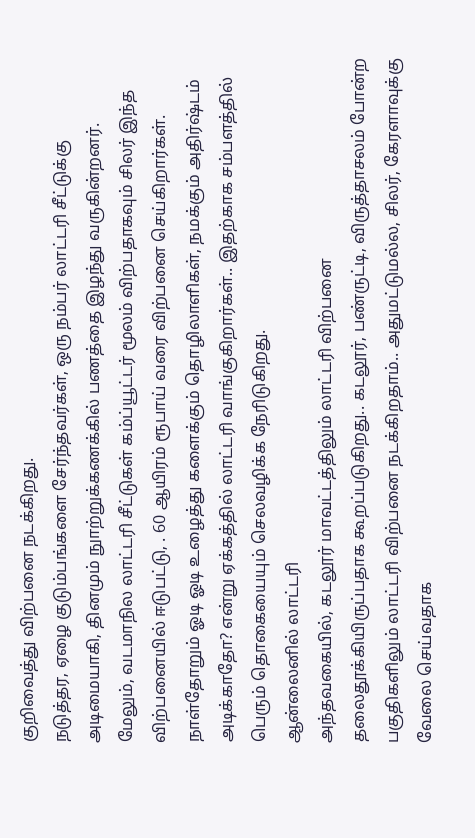குறிவைத்து விற்பனை நடக்கிறது.
நடுத்தர, ஏழை குடும்பங்களை சேர்ந்தவர்கள், ஒரு நம்பர் லாட்டரி சீட்டுக்கு அடிமையாகி, தினமும் நுாற்றுக்கணக்கில் பணத்தை இழந்து வருகின்றனர். மேலும், வடமாநில லாட்டரி சீட்டுகள் கம்ப்யூட்டர் மூலம் விற்பதாகவும் சிலர் இந்த விற்பனையில் ஈடுபட்டு, . 60 ஆயிரம் ரூபாய் வரை விற்பனை செய்கிறார்கள்.
நாள்தோறும் ஓடி ஓடி உழைத்து களைக்கும் தொழிலாளிகள், நமக்கும் அதிர்ஷ்டம் அடிக்காதோ? என்று ஏக்கத்தில் லாட்டரி வாங்குகிறார்கள்.. இதற்காக சம்பளத்தில் பெரும் தொகையையும் செலவழிக்க நேரிடுகிறது.
ஆன்லைனில் லாட்டரி
அந்தவகையில், கடலூர் மாவட்டத்திலும் லாட்டரி விற்பனை தலைதூக்கியிருப்பதாக கூறப்படுகிறது.. கடலூர், பண்ருட்டி, விருத்தாசலம் போன்ற பகுதிகளிலும் லாட்டரி விற்பனை நடக்கிறதாம்.. அதுமட்டுமல்ல, சிலர், கேரளாவுக்கு வேலை செய்வதாக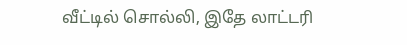வீட்டில் சொல்லி, இதே லாட்டரி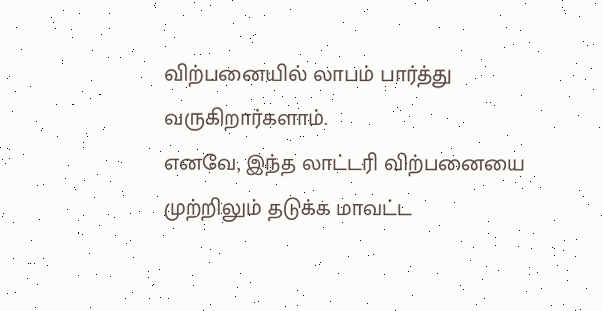விற்பனையில் லாபம் பார்த்து வருகிறார்களாம்.
எனவே, இந்த லாட்டரி விற்பனையை முற்றிலும் தடுக்க மாவட்ட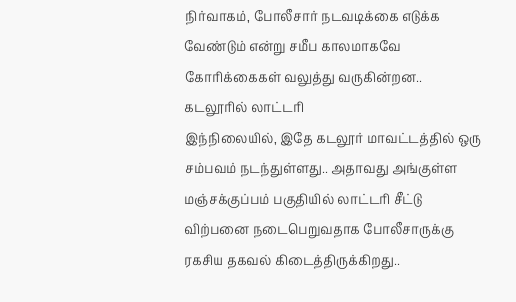நிர்வாகம், போலீசார் நடவடிக்கை எடுக்க வேண்டும் என்று சமீப காலமாகவே கோரிக்கைகள் வலுத்து வருகின்றன..
கடலூரில் லாட்டரி
இந்நிலையில், இதே கடலூர் மாவட்டத்தில் ஒரு சம்பவம் நடந்துள்ளது.. அதாவது அங்குள்ள மஞ்சக்குப்பம் பகுதியில் லாட்டரி சீட்டு விற்பனை நடைபெறுவதாக போலீசாருக்கு ரகசிய தகவல் கிடைத்திருக்கிறது..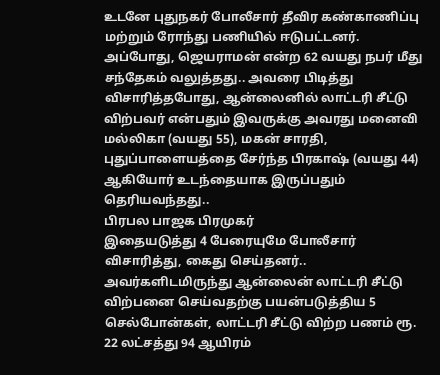உடனே புதுநகர் போலீசார் தீவிர கண்காணிப்பு மற்றும் ரோந்து பணியில் ஈடுபட்டனர்.
அப்போது, ஜெயராமன் என்ற 62 வயது நபர் மீது சந்தேகம் வலுத்தது.. அவரை பிடித்து விசாரித்தபோது, ஆன்லைனில் லாட்டரி சீட்டு விற்பவர் என்பதும் இவருக்கு அவரது மனைவி மல்லிகா (வயது 55), மகன் சாரதி, புதுப்பாளையத்தை சேர்ந்த பிரகாஷ் (வயது 44) ஆகியோர் உடந்தையாக இருப்பதும் தெரியவந்தது..
பிரபல பாஜக பிரமுகர்
இதையடுத்து 4 பேரையுமே போலீசார் விசாரித்து, கைது செய்தனர்.. அவர்களிடமிருந்து ஆன்லைன் லாட்டரி சீட்டு விற்பனை செய்வதற்கு பயன்படுத்திய 5 செல்போன்கள், லாட்டரி சீட்டு விற்ற பணம் ரூ. 22 லட்சத்து 94 ஆயிரம்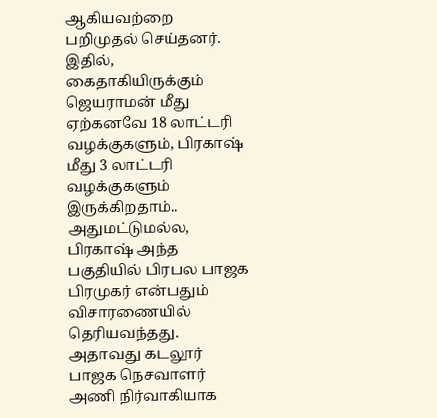ஆகியவற்றை பறிமுதல் செய்தனர். இதில், கைதாகியிருக்கும் ஜெயராமன் மீது ஏற்கனவே 18 லாட்டரி வழக்குகளும், பிரகாஷ் மீது 3 லாட்டரி வழக்குகளும் இருக்கிறதாம்..
அதுமட்டுமல்ல, பிரகாஷ் அந்த பகுதியில் பிரபல பாஜக பிரமுகர் என்பதும் விசாரணையில் தெரியவந்தது. அதாவது கடலூர் பாஜக நெசவாளர் அணி நிர்வாகியாக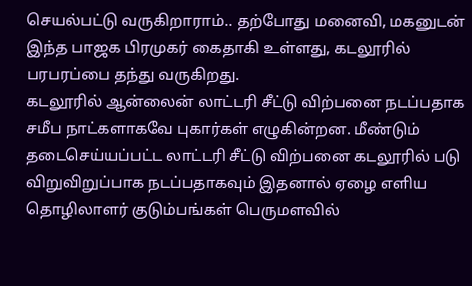செயல்பட்டு வருகிறாராம்.. தற்போது மனைவி, மகனுடன் இந்த பாஜக பிரமுகர் கைதாகி உள்ளது, கடலூரில் பரபரப்பை தந்து வருகிறது.
கடலூரில் ஆன்லைன் லாட்டரி சீட்டு விற்பனை நடப்பதாக சமீப நாட்களாகவே புகார்கள் எழுகின்றன. மீண்டும் தடைசெய்யப்பட்ட லாட்டரி சீட்டு விற்பனை கடலூரில் படு விறுவிறுப்பாக நடப்பதாகவும் இதனால் ஏழை எளிய தொழிலாளர் குடும்பங்கள் பெருமளவில்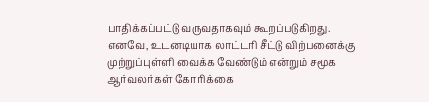பாதிக்கப்பட்டு வருவதாகவும் கூறப்படுகிறது. எனவே, உடனடியாக லாட்டரி சீட்டு விற்பனைக்கு முற்றுப்புள்ளி வைக்க வேண்டும் என்றும் சமூக ஆர்வலர்கள் கோரிக்கை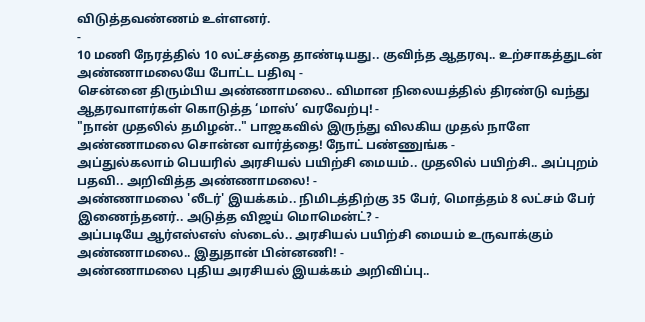விடுத்தவண்ணம் உள்ளனர்.
-
10 மணி நேரத்தில் 10 லட்சத்தை தாண்டியது.. குவிந்த ஆதரவு.. உற்சாகத்துடன் அண்ணாமலையே போட்ட பதிவு -
சென்னை திரும்பிய அண்ணாமலை.. விமான நிலையத்தில் திரண்டு வந்து ஆதரவாளர்கள் கொடுத்த ‘மாஸ்’ வரவேற்பு! -
"நான் முதலில் தமிழன்.." பாஜகவில் இருந்து விலகிய முதல் நாளே அண்ணாமலை சொன்ன வார்த்தை! நோட் பண்ணுங்க -
அப்துல்கலாம் பெயரில் அரசியல் பயிற்சி மையம்.. முதலில் பயிற்சி.. அப்புறம் பதவி.. அறிவித்த அண்ணாமலை! -
அண்ணாமலை 'லீடர்' இயக்கம்.. நிமிடத்திற்கு 35 பேர், மொத்தம் 8 லட்சம் பேர் இணைந்தனர்.. அடுத்த விஜய் மொமென்ட்? -
அப்படியே ஆர்எஸ்எஸ் ஸ்டைல்.. அரசியல் பயிற்சி மையம் உருவாக்கும் அண்ணாமலை.. இதுதான் பின்னணி! -
அண்ணாமலை புதிய அரசியல் இயக்கம் அறிவிப்பு..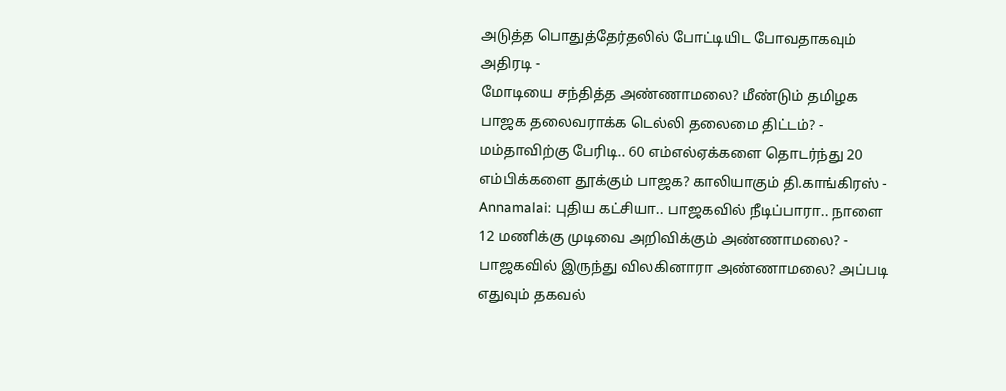அடுத்த பொதுத்தேர்தலில் போட்டியிட போவதாகவும் அதிரடி -
மோடியை சந்தித்த அண்ணாமலை? மீண்டும் தமிழக பாஜக தலைவராக்க டெல்லி தலைமை திட்டம்? -
மம்தாவிற்கு பேரிடி.. 60 எம்எல்ஏக்களை தொடர்ந்து 20 எம்பிக்களை தூக்கும் பாஜக? காலியாகும் தி.காங்கிரஸ் -
Annamalai: புதிய கட்சியா.. பாஜகவில் நீடிப்பாரா.. நாளை 12 மணிக்கு முடிவை அறிவிக்கும் அண்ணாமலை? -
பாஜகவில் இருந்து விலகினாரா அண்ணாமலை? அப்படி எதுவும் தகவல்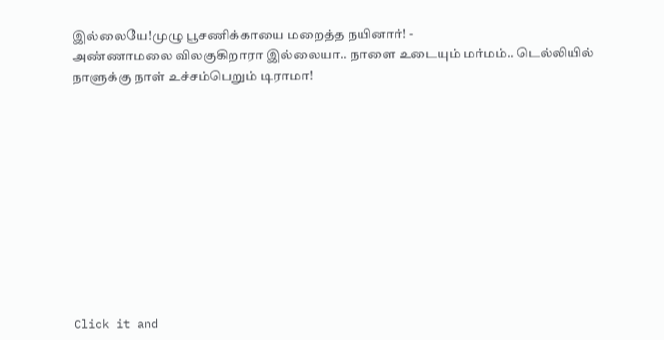இல்லையே!முழு பூசணிக்காயை மறைத்த நயினார்! -
அண்ணாமலை விலகுகிறாரா இல்லையா.. நாளை உடையும் மர்மம்.. டெல்லியில் நாளுக்கு நாள் உச்சம்பெறும் டிராமா!











Click it and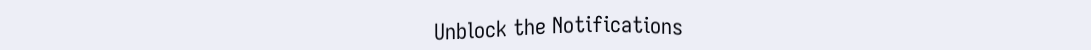Unblock the Notifications